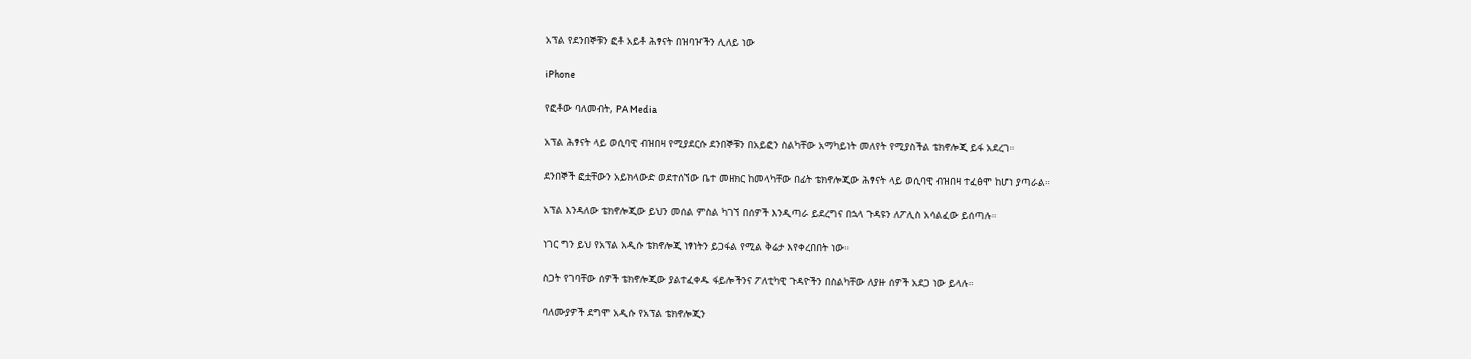አፕል የደንበኞቹን ፎቶ አይቶ ሕፃናት በዝባዦችን ሊለይ ነው

iPhone

የፎቶው ባለመብት, PA Media

አፕል ሕፃናት ላይ ወሲባዊ ብዝበዛ የሚያደርሱ ደንበኞቹን በአይፎን ስልካቸው አማካይነት መለየት የሚያስችል ቴክኖሎጂ ይፋ አደረገ።

ደንበኞች ፎቷቸውን አይክላውድ ወደተሰኘው ቤተ መዘክር ከመላካቸው በፊት ቴክኖሎጂው ሕፃናት ላይ ወሲባዊ ብዝበዛ ተፈፅሞ ከሆነ ያጣራል።

አፕል እንዳለው ቴክኖሎጂው ይህን መሰል ምስል ካገኘ በሰዎች እንዲጣራ ይደረግና በኋላ ጉዳዩን ለፖሊስ አሳልፈው ይሰጣሉ።

ነገር ግን ይህ የአፕል አዲሱ ቴክኖሎጂ ነፃነትን ይጋፋል የሚል ቅሬታ እየቀረበበት ነው።

ስጋት የገባቸው ሰዎች ቴክኖሎጂው ያልተፈቀዱ ፋይሎችንና ፖለቲካዊ ጉዳዮችን በስልካቸው ለያዙ ሰዎች አደጋ ነው ይላሉ።

ባለሙያዎች ደግሞ አዲሱ የአፕል ቴክኖሎጂን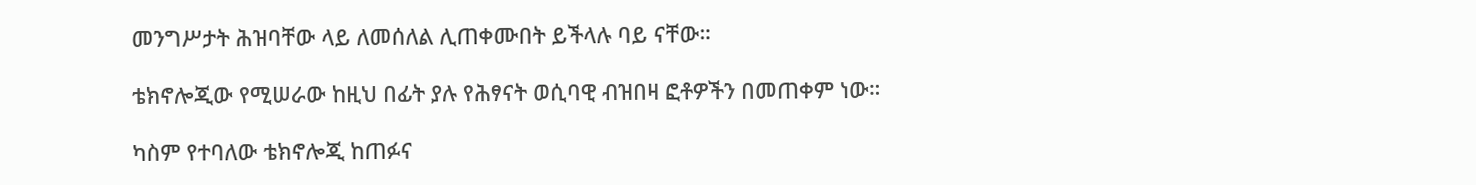መንግሥታት ሕዝባቸው ላይ ለመሰለል ሊጠቀሙበት ይችላሉ ባይ ናቸው።

ቴክኖሎጂው የሚሠራው ከዚህ በፊት ያሉ የሕፃናት ወሲባዊ ብዝበዛ ፎቶዎችን በመጠቀም ነው።

ካስም የተባለው ቴክኖሎጂ ከጠፉና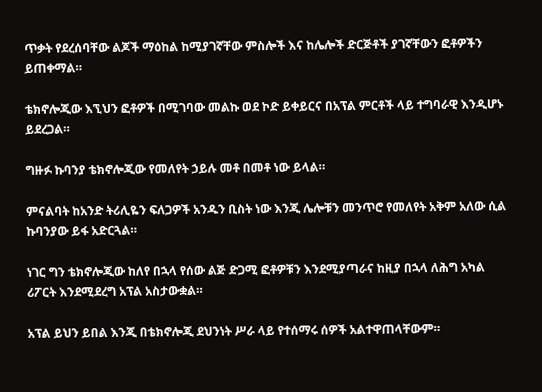ጥቃት የደረሰባቸው ልጆች ማዕከል ከሚያገኛቸው ምስሎች እና ከሌሎች ድርጅቶች ያገኛቸውን ፎቶዎችን ይጠቀማል።

ቴክኖሎጂው እኚህን ፎቶዎች በሚገባው መልኩ ወደ ኮድ ይቀይርና በአፕል ምርቶች ላይ ተግባራዊ እንዲሆኑ ይደረጋል።

ግዙፉ ኩባንያ ቴክኖሎጂው የመለየት ኃይሉ መቶ በመቶ ነው ይላል።

ምናልባት ከአንድ ትሪሊዬን ፍለጋዎች አንዱን ቢስት ነው እንጂ ሌሎቹን መንጥሮ የመለየት አቅም አለው ሲል ኩባንያው ይፋ አድርጓል።

ነገር ግን ቴክኖሎጂው ከለየ በኋላ የሰው ልጅ ድጋሚ ፎቶዎቹን እንደሚያጣራና ከዚያ በኋላ ለሕግ አካል ሪፖርት እንደሚደረግ አፕል አስታውቋል።

አፕል ይህን ይበል እንጂ በቴክኖሎጂ ደህንነት ሥራ ላይ የተሰማሩ ሰዎች አልተዋጠላቸውም።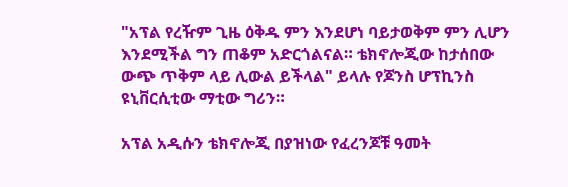"አፕል የረዥም ጊዜ ዕቅዱ ምን እንደሆነ ባይታወቅም ምን ሊሆን እንደሚችል ግን ጠቆም አድርጎልናል። ቴክኖሎጂው ከታሰበው ውጭ ጥቅም ላይ ሊውል ይችላል" ይላሉ የጆንስ ሆፕኪንስ ዩኒቨርሲቲው ማቲው ግሪን።

አፕል አዲሱን ቴክኖሎጂ በያዝነው የፈረንጆቹ ዓመት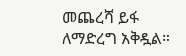መጨረሻ ይፋ ለማድረግ አቅዷል።